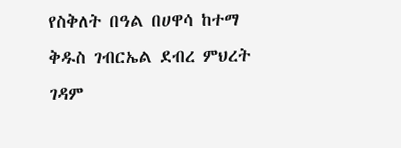የስቅለት በዓል በሀዋሳ ከተማ ቅዱስ ገብርኤል ደብረ ምህረት ገዳም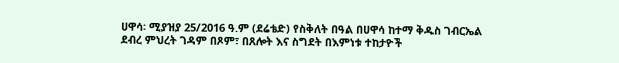ሀዋሳ፡ ሚያዝያ 25/2016 ዓ.ም (ደሬቴድ) የስቅለት በዓል በሀዋሳ ከተማ ቅዱስ ገብርኤል ደብረ ምህረት ገዳም በጾም፣ በጸሎት እና ስግደት በእምነቱ ተከታዮች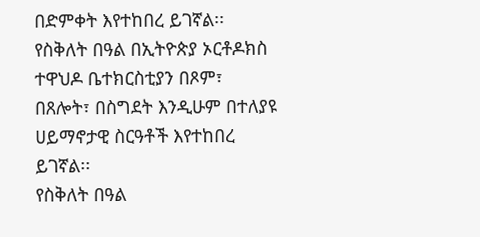በድምቀት እየተከበረ ይገኛል፡፡
የስቅለት በዓል በኢትዮጵያ ኦርቶዶክስ ተዋህዶ ቤተክርስቲያን በጾም፣ በጸሎት፣ በስግደት እንዲሁም በተለያዩ ሀይማኖታዊ ስርዓቶች እየተከበረ ይገኛል፡፡
የስቅለት በዓል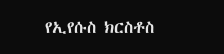የኢየሱስ ክርስቶስ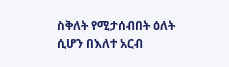ስቅለት የሚታሰብበት ዕለት ሲሆን በእለተ አርብ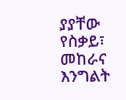ያያቸው የስቃይ፣ መከራና እንግልት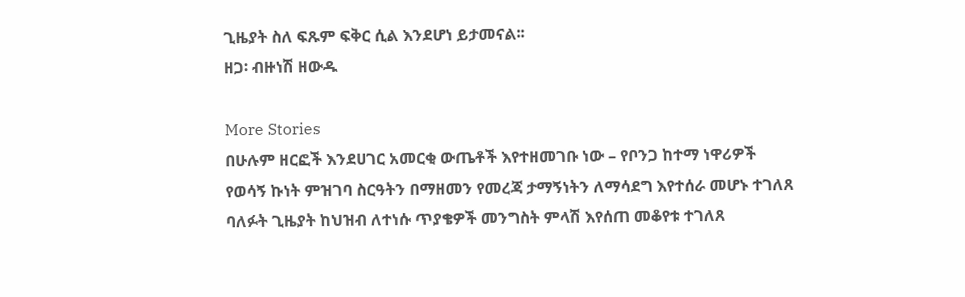ጊዜያት ስለ ፍጹም ፍቅር ሲል እንደሆነ ይታመናል፡፡
ዘጋ፡ ብዙነሽ ዘውዱ

More Stories
በሁሉም ዘርፎች እንደሀገር አመርቂ ውጤቶች እየተዘመገቡ ነው – የቦንጋ ከተማ ነዋሪዎች
የወሳኝ ኩነት ምዝገባ ስርዓትን በማዘመን የመረጃ ታማኝነትን ለማሳደግ እየተሰራ መሆኑ ተገለጸ
ባለፉት ጊዜያት ከህዝብ ለተነሱ ጥያቄዎች መንግስት ምላሽ እየሰጠ መቆየቱ ተገለጸ